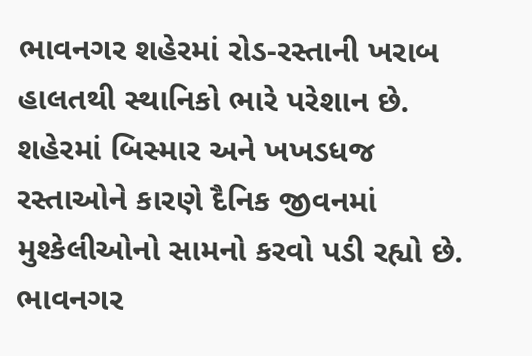ભાવનગર શહેરમાં રોડ-રસ્તાની ખરાબ હાલતથી સ્થાનિકો ભારે પરેશાન છે. શહેરમાં બિસ્માર અને ખખડધજ રસ્તાઓને કારણે દૈનિક જીવનમાં મુશ્કેલીઓનો સામનો કરવો પડી રહ્યો છે. ભાવનગર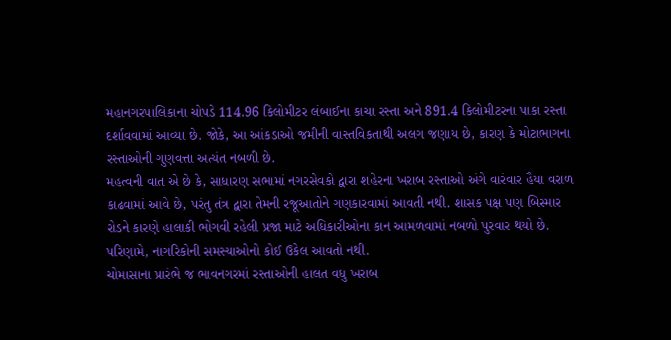મહાનગરપાલિકાના ચોપડે 114.96 કિલોમીટર લંબાઈના કાચા રસ્તા અને 891.4 કિલોમીટરના પાકા રસ્તા દર્શાવવામાં આવ્યા છે. જોકે, આ આંકડાઓ જમીની વાસ્તવિકતાથી અલગ જણાય છે, કારણ કે મોટાભાગના રસ્તાઓની ગુણવત્તા અત્યંત નબળી છે.
મહત્વની વાત એ છે કે, સાધારણ સભામાં નગરસેવકો દ્વારા શહેરના ખરાબ રસ્તાઓ અંગે વારંવાર હૈયા વરાળ કાઢવામાં આવે છે, પરંતુ તંત્ર દ્વારા તેમની રજૂઆતોને ગણકારવામાં આવતી નથી. શાસક પક્ષ પણ બિસ્માર રોડને કારણે હાલાકી ભોગવી રહેલી પ્રજા માટે અધિકારીઓના કાન આમળવામાં નબળો પુરવાર થયો છે. પરિણામે, નાગરિકોની સમસ્યાઓનો કોઈ ઉકેલ આવતો નથી.
ચોમાસાના પ્રારંભે જ ભાવનગરમાં રસ્તાઓની હાલત વધુ ખરાબ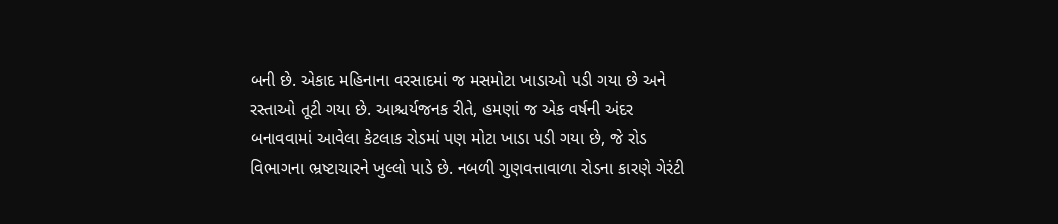બની છે. એકાદ મહિનાના વરસાદમાં જ મસમોટા ખાડાઓ પડી ગયા છે અને રસ્તાઓ તૂટી ગયા છે. આશ્ચર્યજનક રીતે, હમણાં જ એક વર્ષની અંદર બનાવવામાં આવેલા કેટલાક રોડમાં પણ મોટા ખાડા પડી ગયા છે, જે રોડ વિભાગના ભ્રષ્ટાચારને ખુલ્લો પાડે છે. નબળી ગુણવત્તાવાળા રોડના કારણે ગેરંટી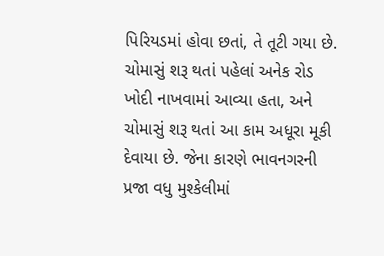પિરિયડમાં હોવા છતાં, તે તૂટી ગયા છે. ચોમાસું શરૂ થતાં પહેલાં અનેક રોડ ખોદી નાખવામાં આવ્યા હતા, અને ચોમાસું શરૂ થતાં આ કામ અધૂરા મૂકી દેવાયા છે. જેના કારણે ભાવનગરની પ્રજા વધુ મુશ્કેલીમાં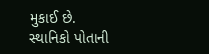મુકાઈ છે.
સ્થાનિકો પોતાની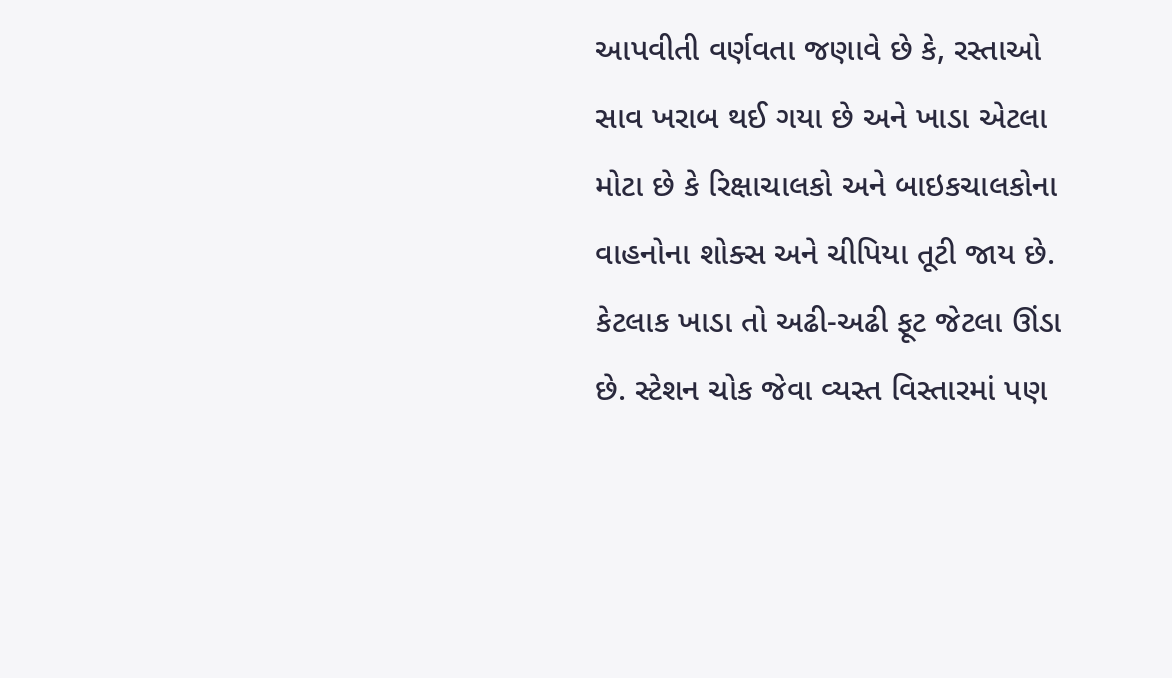આપવીતી વર્ણવતા જણાવે છે કે, રસ્તાઓ સાવ ખરાબ થઈ ગયા છે અને ખાડા એટલા મોટા છે કે રિક્ષાચાલકો અને બાઇકચાલકોના વાહનોના શોક્સ અને ચીપિયા તૂટી જાય છે. કેટલાક ખાડા તો અઢી-અઢી ફૂટ જેટલા ઊંડા છે. સ્ટેશન ચોક જેવા વ્યસ્ત વિસ્તારમાં પણ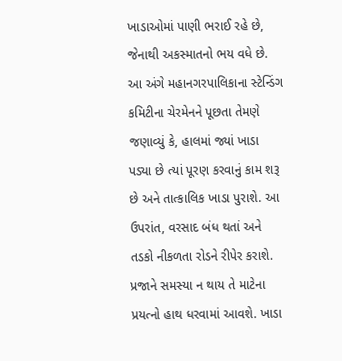ખાડાઓમાં પાણી ભરાઈ રહે છે, જેનાથી અકસ્માતનો ભય વધે છે.
આ અંગે મહાનગરપાલિકાના સ્ટેન્ડિંગ કમિટીના ચેરમેનને પૂછતા તેમણે જણાવ્યું કે, હાલમાં જ્યાં ખાડા પડ્યા છે ત્યાં પૂરણ કરવાનું કામ શરૂ છે અને તાત્કાલિક ખાડા પુરાશે. આ ઉપરાંત, વરસાદ બંધ થતાં અને તડકો નીકળતા રોડને રીપેર કરાશે. પ્રજાને સમસ્યા ન થાય તે માટેના પ્રયત્નો હાથ ધરવામાં આવશે. ખાડા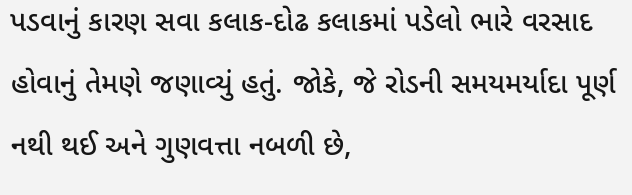પડવાનું કારણ સવા કલાક-દોઢ કલાકમાં પડેલો ભારે વરસાદ હોવાનું તેમણે જણાવ્યું હતું. જોકે, જે રોડની સમયમર્યાદા પૂર્ણ નથી થઈ અને ગુણવત્તા નબળી છે,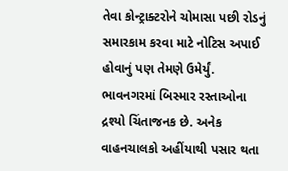તેવા કોન્ટ્રાક્ટરોને ચોમાસા પછી રોડનું સમારકામ કરવા માટે નોટિસ અપાઈ હોવાનું પણ તેમણે ઉમેર્યું.
ભાવનગરમાં બિસ્માર રસ્તાઓના દ્રશ્યો ચિંતાજનક છે. અનેક વાહનચાલકો અહીંયાથી પસાર થતા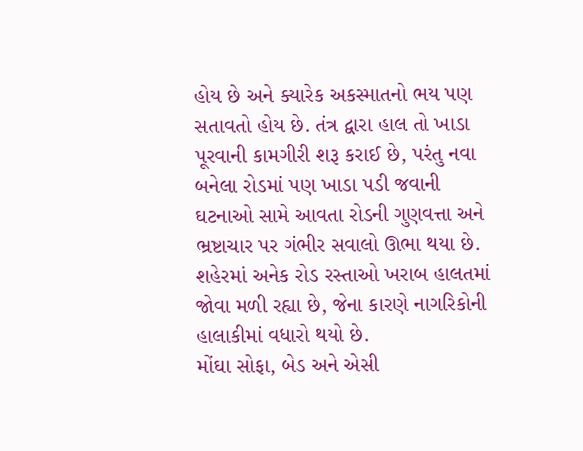હોય છે અને ક્યારેક અકસ્માતનો ભય પણ સતાવતો હોય છે. તંત્ર દ્વારા હાલ તો ખાડા પૂરવાની કામગીરી શરૂ કરાઈ છે, પરંતુ નવા બનેલા રોડમાં પણ ખાડા પડી જવાની ઘટનાઓ સામે આવતા રોડની ગુણવત્તા અને ભ્રષ્ટાચાર પર ગંભીર સવાલો ઊભા થયા છે. શહેરમાં અનેક રોડ રસ્તાઓ ખરાબ હાલતમાં જોવા મળી રહ્યા છે, જેના કારણે નાગરિકોની હાલાકીમાં વધારો થયો છે.
મોંઘા સોફા, બેડ અને એસી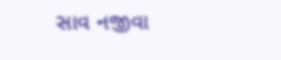સાવ નજીવા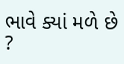ભાવે ક્યાં મળે છે ?